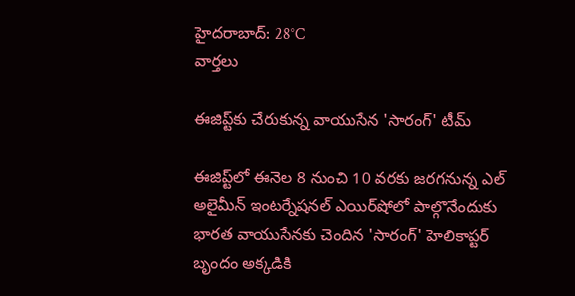హైదరాబాద్: 28°C
వార్తలు

ఈజిప్ట్‌కు చేరుకున్న వాయుసేన 'సారంగ్' టీమ్

ఈజిప్ట్‌లో ఈనెల 8 నుంచి 10 వరకు జరగనున్న ఎల్ అలైమీన్ ఇంటర్నేషనల్ ఎయిర్‌షోలో పాల్గొనేందుకు భారత వాయుసేనకు చెందిన 'సారంగ్' హెలికాప్టర్ బృందం అక్కడికి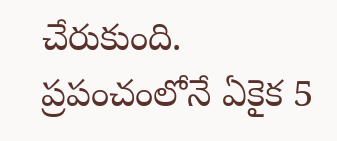చేరుకుంది. ప్రపంచంలోనే ఏకైక 5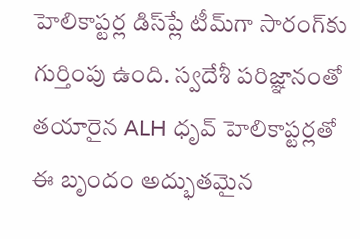హెలికాప్టర్ల డిస్‌ప్లే టీమ్‌గా సారంగ్‌కు గుర్తింపు ఉంది. స్వదేశీ పరిజ్ఞానంతో తయారైన ALH ధృవ్ హెలికాప్టర్లతో ఈ బృందం అద్భుతమైన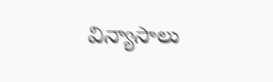విన్యాసాలు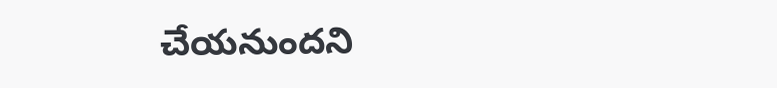చేయనుందని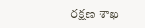రక్షణ శాఖ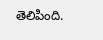తెలిపింది.